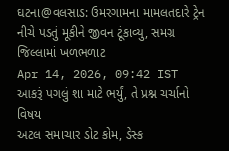ઘટના@વલસાડ: ઉમરગામના મામલતદારે ટ્રેન નીચે પડતું મૂકીને જીવન ટૂંકાવ્યુ, સમગ્ર જિલ્લામાં ખળભળાટ
Apr 14, 2026, 09:42 IST
આકરૂં પગલું શા માટે ભર્યું, તે પ્રશ્ન ચર્ચાનો વિષય
અટલ સમાચાર ડોટ કોમ, ડેસ્ક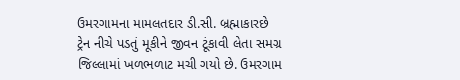ઉમરગામના મામલતદાર ડી.સી. બ્રહ્માકારછે ટ્રેન નીચે પડતું મૂકીને જીવન ટૂંકાવી લેતા સમગ્ર જિલ્લામાં ખળભળાટ મચી ગયો છે. ઉમરગામ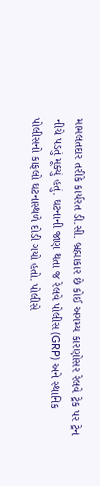મામલતદાર તરીકે કાર્યરત ડી.સી. બ્રહ્માકાર છે કોઈ અગમ્ય કારણોસર રેલવે ટ્રેક પર ટ્રેન નીચે પડતું મૂક્યું હતું. ઘટનાની જાણ થતા જ રેલવે પોલીસ (GRP) અને સ્થાનિક પોલીસનો કાફલો ઘટનાસ્થળે દોડી ગયો હતો. પોલીસે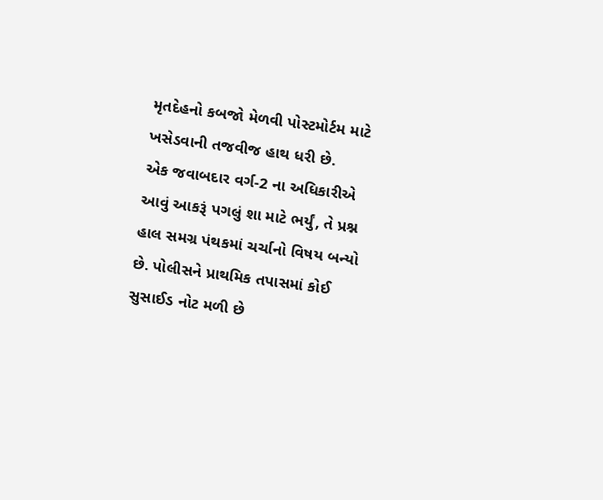મૃતદેહનો કબજો મેળવી પોસ્ટમોર્ટમ માટે ખસેડવાની તજવીજ હાથ ધરી છે.
એક જવાબદાર વર્ગ-2 ના અધિકારીએ આવું આકરૂં પગલું શા માટે ભર્યું, તે પ્રશ્ન હાલ સમગ્ર પંથકમાં ચર્ચાનો વિષય બન્યો છે. પોલીસને પ્રાથમિક તપાસમાં કોઈ સુસાઈડ નોટ મળી છે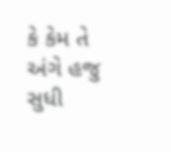કે કેમ તે અંગે હજુ સુધી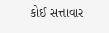કોઈ સત્તાવાર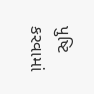પુષ્ટિ કરવામાં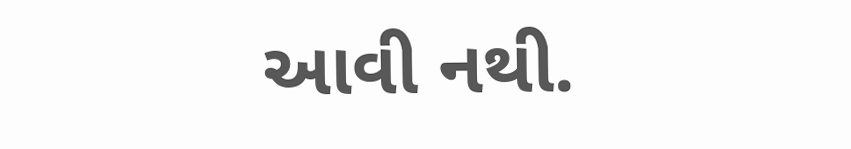આવી નથી.